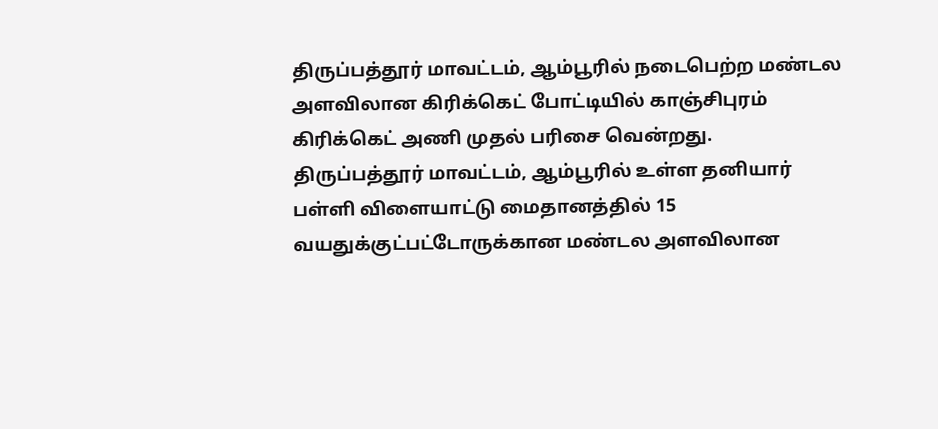திருப்பத்தூர் மாவட்டம், ஆம்பூரில் நடைபெற்ற மண்டல அளவிலான கிரிக்கெட் போட்டியில் காஞ்சிபுரம் கிரிக்கெட் அணி முதல் பரிசை வென்றது.
திருப்பத்தூர் மாவட்டம், ஆம்பூரில் உள்ள தனியார் பள்ளி விளையாட்டு மைதானத்தில் 15 வயதுக்குட்பட்டோருக்கான மண்டல அளவிலான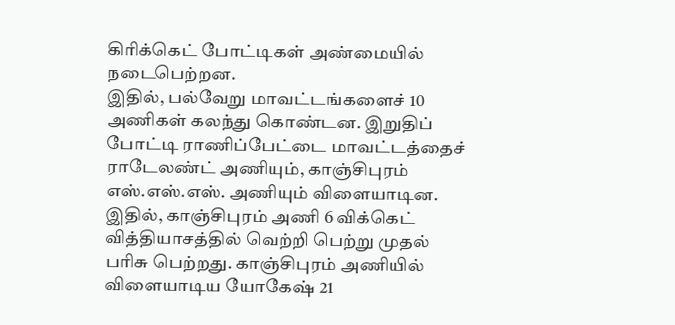கிரிக்கெட் போட்டிகள் அண்மையில் நடைபெற்றன.
இதில், பல்வேறு மாவட்டங்களைச் 10 அணிகள் கலந்து கொண்டன. இறுதிப் போட்டி ராணிப்பேட்டை மாவட்டத்தைச் ராடேலண்ட் அணியும், காஞ்சிபுரம் எஸ்.எஸ்.எஸ். அணியும் விளையாடின.
இதில், காஞ்சிபுரம் அணி 6 விக்கெட் வித்தியாசத்தில் வெற்றி பெற்று முதல் பரிசு பெற்றது. காஞ்சிபுரம் அணியில் விளையாடிய யோகேஷ் 21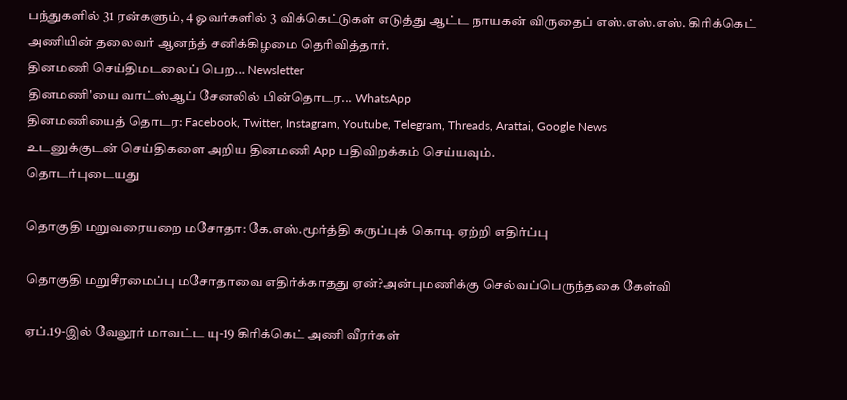பந்துகளில் 31 ரன்களும், 4 ஓவர்களில் 3 விக்கெட்டுகள் எடுத்து ஆட்ட நாயகன் விருதைப் எஸ்.எஸ்.எஸ். கிரிக்கெட் அணியின் தலைவர் ஆனந்த் சனிக்கிழமை தெரிவித்தார்.
தினமணி செய்திமடலைப் பெற... Newsletter
தினமணி'யை வாட்ஸ்ஆப் சேனலில் பின்தொடர... WhatsApp
தினமணியைத் தொடர: Facebook, Twitter, Instagram, Youtube, Telegram, Threads, Arattai, Google News
உடனுக்குடன் செய்திகளை அறிய தினமணி App பதிவிறக்கம் செய்யவும்.
தொடர்புடையது

தொகுதி மறுவரையறை மசோதா: கே.எஸ்.மூர்த்தி கருப்புக் கொடி ஏற்றி எதிர்ப்பு

தொகுதி மறுசீரமைப்பு மசோதாவை எதிர்க்காதது ஏன்?அன்புமணிக்கு செல்வப்பெருந்தகை கேள்வி

ஏப்.19-இல் வேலூர் மாவட்ட யு-19 கிரிக்கெட் அணி வீரர்கள்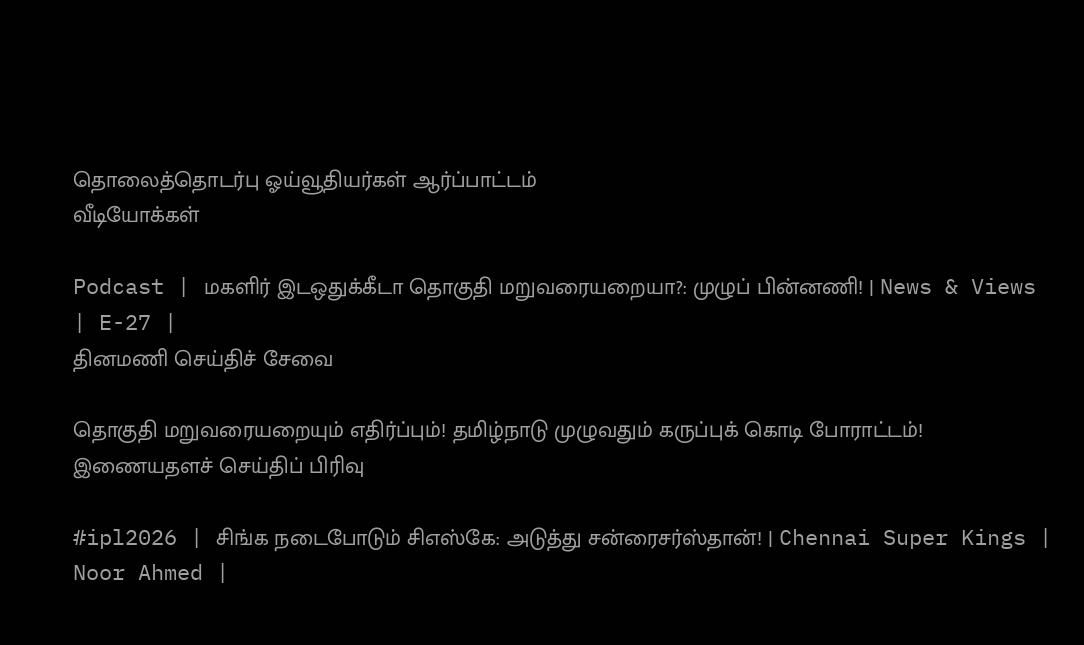தொலைத்தொடர்பு ஓய்வூதியர்கள் ஆர்ப்பாட்டம்
வீடியோக்கள்

Podcast | மகளிர் இடஒதுக்கீடா தொகுதி மறுவரையறையா?: முழுப் பின்னணி! | News & Views | E-27 |
தினமணி செய்திச் சேவை

தொகுதி மறுவரையறையும் எதிர்ப்பும்! தமிழ்நாடு முழுவதும் கருப்புக் கொடி போராட்டம்!
இணையதளச் செய்திப் பிரிவு

#ipl2026 | சிங்க நடைபோடும் சிஎஸ்கே: அடுத்து சன்ரைசர்ஸ்தான்! | Chennai Super Kings | Noor Ahmed |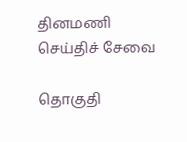தினமணி செய்திச் சேவை

தொகுதி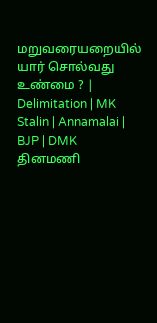மறுவரையறையில் யார் சொல்வது உண்மை ? | Delimitation | MK Stalin | Annamalai | BJP | DMK
தினமணி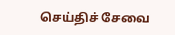செய்திச் சேவை